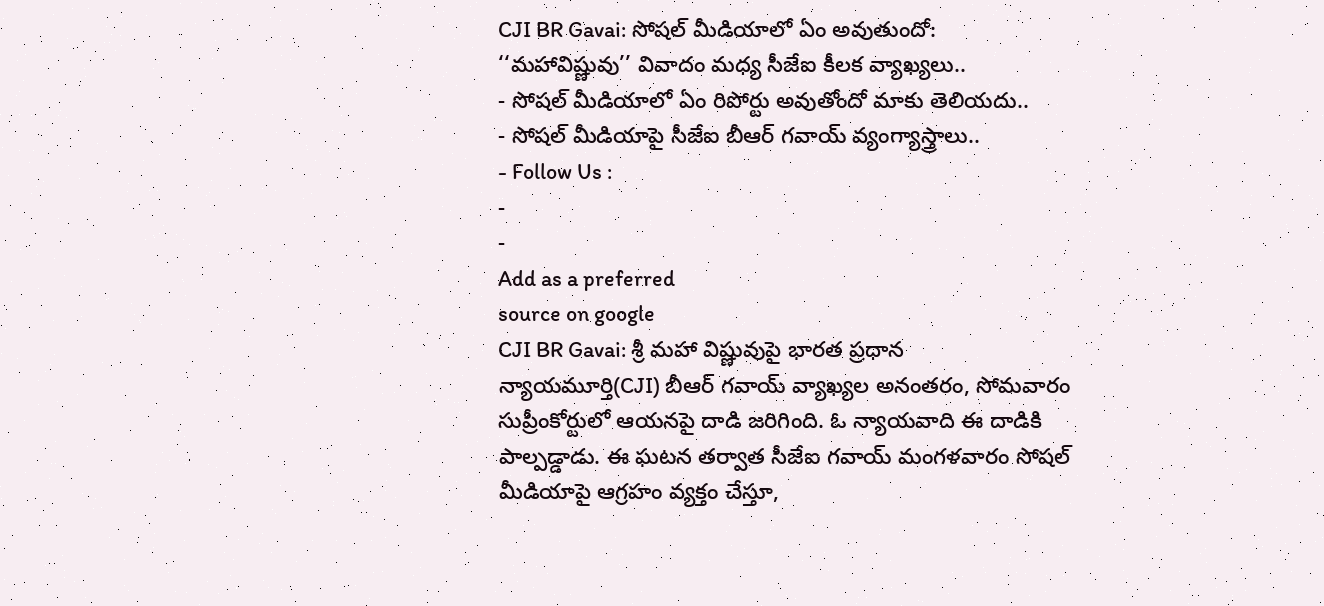CJI BR Gavai: సోషల్ మీడియాలో ఏం అవుతుందో: ‘‘మహావిష్ణువు’’ వివాదం మధ్య సీజేఐ కీలక వ్యాఖ్యలు..
- సోషల్ మీడియాలో ఏం రిపోర్టు అవుతోందో మాకు తెలియదు..
- సోషల్ మీడియాపై సీజేఐ బీఆర్ గవాయ్ వ్యంగ్యాస్త్రాలు..
- Follow Us :
-
-
Add as a preferred
source on google
CJI BR Gavai: శ్రీ మహా విష్ణువుపై భారత ప్రధాన న్యాయమూర్తి(CJI) బీఆర్ గవాయ్ వ్యాఖ్యల అనంతరం, సోమవారం సుప్రీంకోర్టులో ఆయనపై దాడి జరిగింది. ఓ న్యాయవాది ఈ దాడికి పాల్పడ్డాడు. ఈ ఘటన తర్వాత సీజేఐ గవాయ్ మంగళవారం సోషల్ మీడియాపై ఆగ్రహం వ్యక్తం చేస్తూ,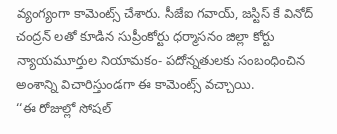వ్యంగ్యంగా కామెంట్స్ చేశారు. సీజేఐ గవాయ్, జస్టిస్ కే వినోద్ చంద్రన్ లతో కూడిన సుప్రీంకోర్టు ధర్మాసనం జిల్లా కోర్టు న్యాయమూర్తుల నియామకం- పదోన్నతులకు సంబంధించిన అంశాన్ని విచారిస్తుండగా ఈ కామెంట్స్ వచ్చాయి.
‘‘ఈ రోజుల్లో సోషల్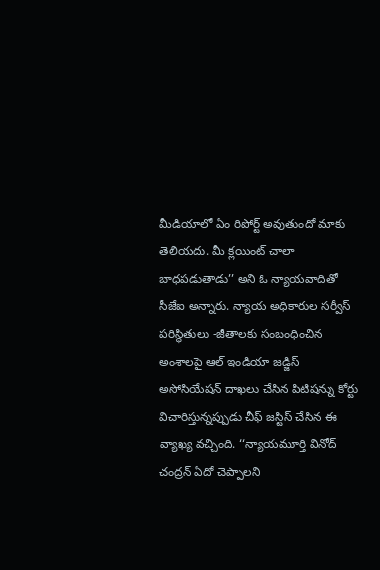మీడియాలో ఏం రిపోర్ట్ అవుతుందో మాకు తెలియదు. మీ క్లయింట్ చాలా బాధపడుతాడు’’ అని ఓ న్యాయవాదితో సీజేఐ అన్నారు. న్యాయ అధికారుల సర్వీస్ పరిస్థితులు -జీతాలకు సంబంధించిన అంశాలపై ఆల్ ఇండియా జడ్జిస్ అసోసియేషన్ దాఖలు చేసిన పిటిషన్ను కోర్టు విచారిస్తున్నప్పుడు చీఫ్ జస్టిస్ చేసిన ఈ వ్యాఖ్య వచ్చింది. ‘‘న్యాయమూర్తి వినోద్ చంద్రన్ ఏదో చెప్పాలని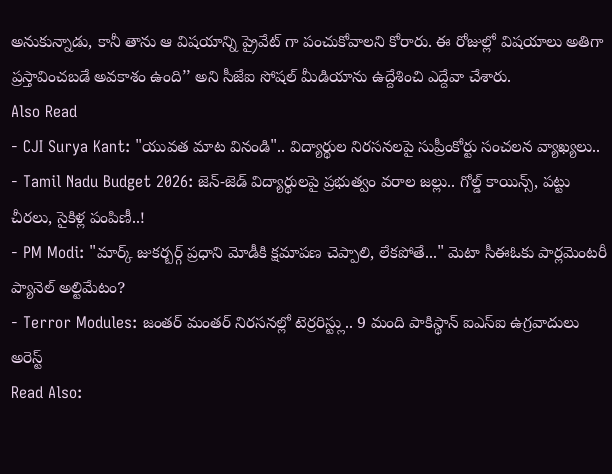అనుకున్నాడు, కానీ తాను ఆ విషయాన్ని ప్రైవేట్ గా పంచుకోవాలని కోరారు. ఈ రోజుల్లో విషయాలు అతిగా ప్రస్తావించబడే అవకాశం ఉంది’’ అని సీజేఐ సోషల్ మీడియాను ఉద్దేశించి ఎద్దేవా చేశారు.
Also Read
- CJI Surya Kant: "యువత మాట వినండి".. విద్యార్థుల నిరసనలపై సుప్రీంకోర్టు సంచలన వ్యాఖ్యలు..
- Tamil Nadu Budget 2026: జెన్-జెడ్ విద్యార్థులపై ప్రభుత్వం వరాల జల్లు.. గోల్డ్ కాయిన్స్, పట్టు చీరలు, సైకిళ్ల పంపిణీ..!
- PM Modi: "మార్క్ జుకర్బర్గ్ ప్రధాని మోడీకి క్షమాపణ చెప్పాలి, లేకపోతే..." మెటా సీఈఓకు పార్లమెంటరీ ప్యానెల్ అల్టిమేటం?
- Terror Modules: జంతర్ మంతర్ నిరసనల్లో టెర్రరిస్ట్లు.. 9 మంది పాకిస్థాన్ ఐఎస్ఐ ఉగ్రవాదులు అరెస్ట్
Read Also: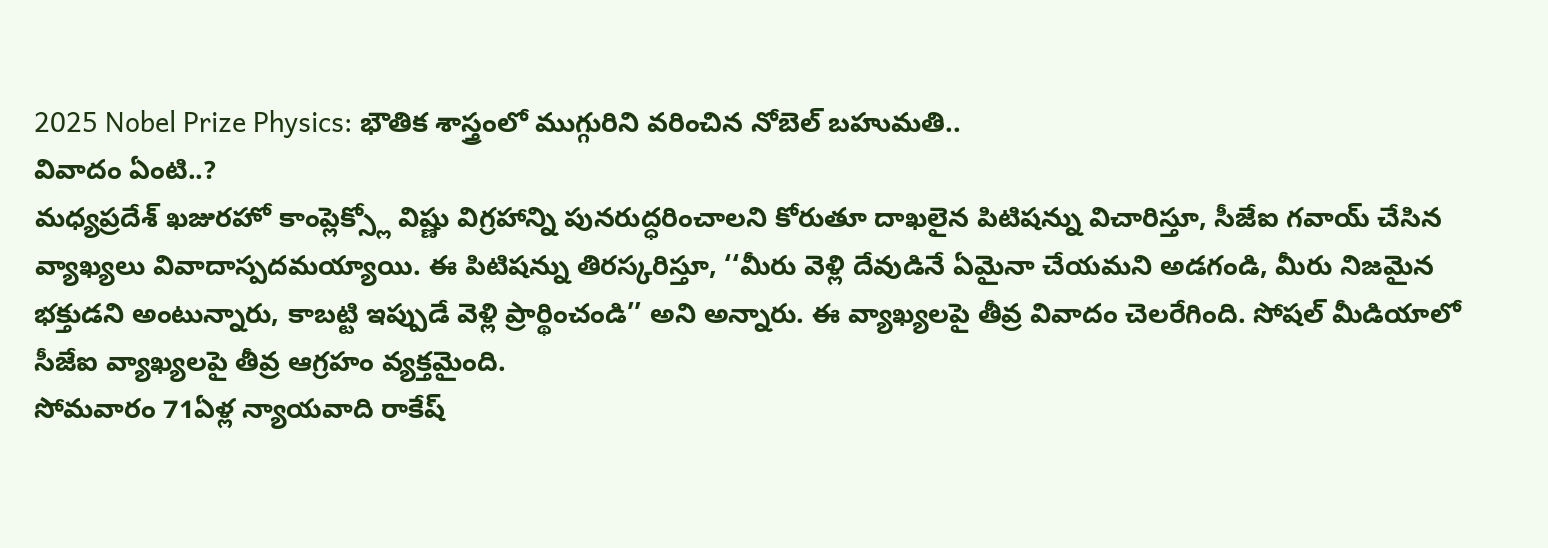2025 Nobel Prize Physics: భౌతిక శాస్త్రంలో ముగ్గురిని వరించిన నోబెల్ బహుమతి..
వివాదం ఏంటి..?
మధ్యప్రదేశ్ ఖజురహో కాంప్లెక్స్లో విష్ణు విగ్రహాన్ని పునరుద్ధరించాలని కోరుతూ దాఖలైన పిటిషన్ను విచారిస్తూ, సీజేఐ గవాయ్ చేసిన వ్యాఖ్యలు వివాదాస్పదమయ్యాయి. ఈ పిటిషన్ను తిరస్కరిస్తూ, ‘‘మీరు వెళ్లి దేవుడినే ఏమైనా చేయమని అడగండి, మీరు నిజమైన భక్తుడని అంటున్నారు, కాబట్టి ఇప్పుడే వెళ్లి ప్రార్థించండి’’ అని అన్నారు. ఈ వ్యాఖ్యలపై తీవ్ర వివాదం చెలరేగింది. సోషల్ మీడియాలో సీజేఐ వ్యాఖ్యలపై తీవ్ర ఆగ్రహం వ్యక్తమైంది.
సోమవారం 71ఏళ్ల న్యాయవాది రాకేష్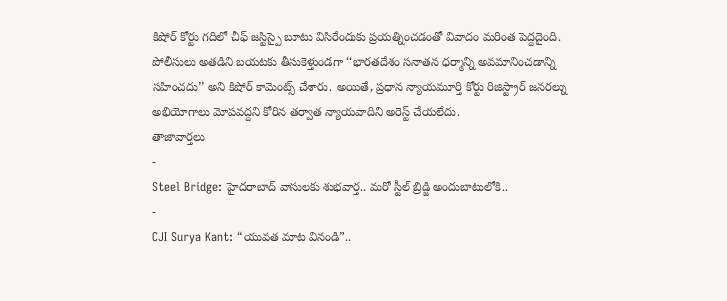కిషోర్ కోర్టు గదిలో చీఫ్ జస్టిస్పై బూటు విసిరేందుకు ప్రయత్నించడంతో వివాదం మరింత పెద్దదైంది. పోలీసులు అతడిని బయటకు తీసుకెళ్తుండగా ‘‘భారతదేశం సనాతన ధర్మాన్ని అవమానించడాన్ని సహించదు’’ అని కిషోర్ కామెంట్స్ చేశారు. అయితే, ప్రధాన న్యాయమూర్తి కోర్టు రిజిస్ట్రార్ జనరల్ను అభియోగాలు మోపవద్దని కోరిన తర్వాత న్యాయవాదిని అరెస్ట్ చేయలేదు.
తాజావార్తలు
-
Steel Bridge: హైదరాబాద్ వాసులకు శుభవార్త.. మరో స్టీల్ బ్రిడ్జి అందుబాటులోకి..
-
CJI Surya Kant: “యువత మాట వినండి”..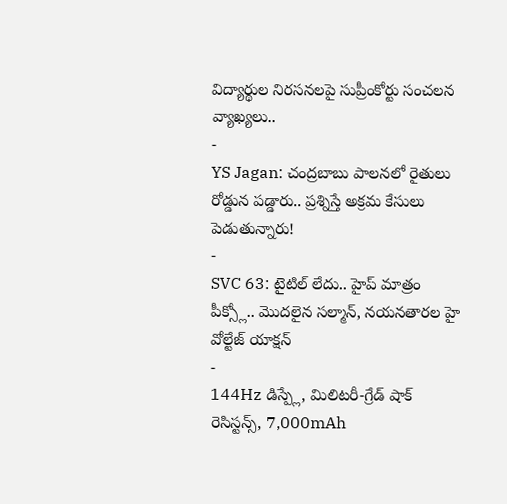విద్యార్థుల నిరసనలపై సుప్రీంకోర్టు సంచలన వ్యాఖ్యలు..
-
YS Jagan: చంద్రబాబు పాలనలో రైతులు రోడ్డున పడ్డారు.. ప్రశ్నిస్తే అక్రమ కేసులు పెడుతున్నారు!
-
SVC 63: టైటిల్ లేదు.. హైప్ మాత్రం పీక్స్లో.. మొదలైన సల్మాన్, నయనతారల హై వోల్టేజ్ యాక్షన్
-
144Hz డిస్ప్లే, మిలిటరీ-గ్రేడ్ షాక్ రెసిస్టన్స్, 7,000mAh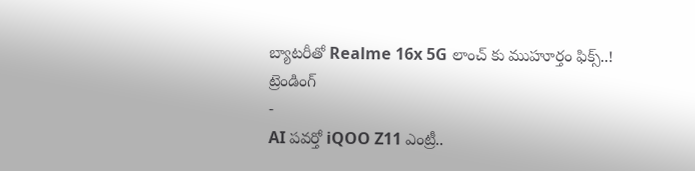బ్యాటరీతో Realme 16x 5G లాంచ్ కు ముహూర్తం ఫిక్స్..!
ట్రెండింగ్
-
AI పవర్తో iQOO Z11 ఎంట్రీ..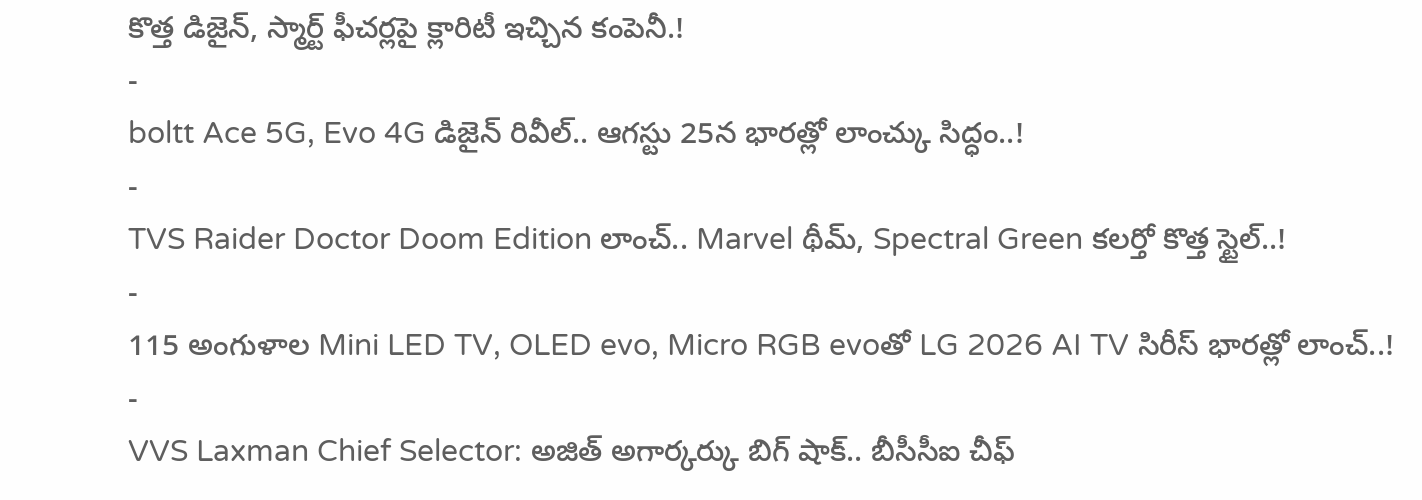కొత్త డిజైన్, స్మార్ట్ ఫీచర్లపై క్లారిటీ ఇచ్చిన కంపెనీ.!
-
boltt Ace 5G, Evo 4G డిజైన్ రివీల్.. ఆగస్టు 25న భారత్లో లాంచ్కు సిద్ధం..!
-
TVS Raider Doctor Doom Edition లాంచ్.. Marvel థీమ్, Spectral Green కలర్తో కొత్త స్టైల్..!
-
115 అంగుళాల Mini LED TV, OLED evo, Micro RGB evoతో LG 2026 AI TV సిరీస్ భారత్లో లాంచ్..!
-
VVS Laxman Chief Selector: అజిత్ అగార్కర్కు బిగ్ షాక్.. బీసీసీఐ చీఫ్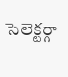సెలెక్టర్గా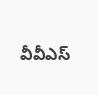వీవీఎస్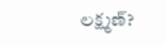లక్ష్మణ్?